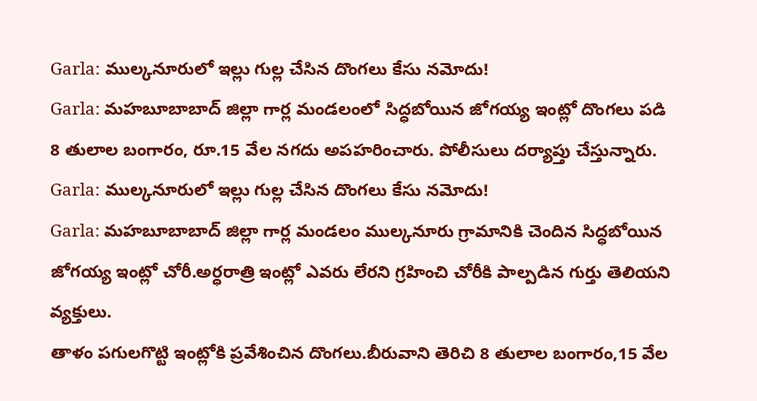Garla: ముల్కనూరులో ఇల్లు గుల్ల చేసిన దొంగలు కేసు నమోదు!
Garla: మహబూబాబాద్ జిల్లా గార్ల మండలంలో సిద్ధబోయిన జోగయ్య ఇంట్లో దొంగలు పడి 8 తులాల బంగారం, రూ.15 వేల నగదు అపహరించారు. పోలీసులు దర్యాప్తు చేస్తున్నారు.
Garla: ముల్కనూరులో ఇల్లు గుల్ల చేసిన దొంగలు కేసు నమోదు!
Garla: మహబూబాబాద్ జిల్లా గార్ల మండలం ముల్కనూరు గ్రామానికి చెందిన సిద్ధబోయిన జోగయ్య ఇంట్లో చోరీ.అర్ధరాత్రి ఇంట్లో ఎవరు లేరని గ్రహించి చోరీకి పాల్పడిన గుర్తు తెలియని వ్యక్తులు.
తాళం పగులగొట్టి ఇంట్లోకి ప్రవేశించిన దొంగలు.బీరువాని తెరిచి 8 తులాల బంగారం,15 వేల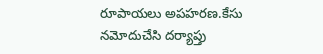రూపాయలు అపహరణ.కేసు నమోదుచేసి దర్యాప్తు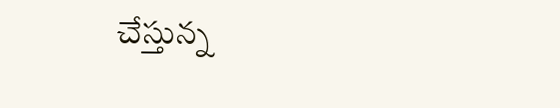చేస్తున్న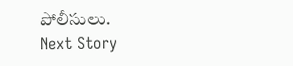పోలీసులు.
Next Story